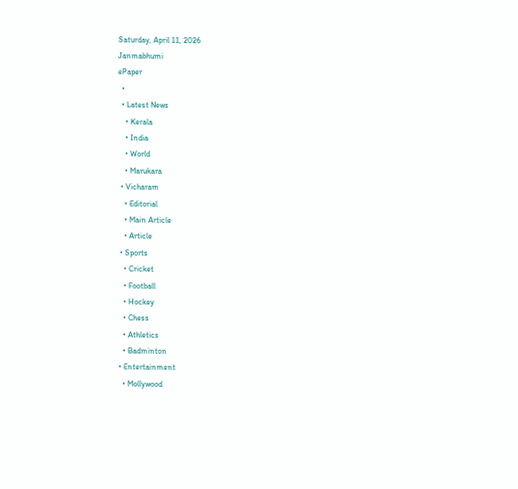Saturday, April 11, 2026
Janmabhumi
ePaper
  •
  • Latest News
    • Kerala
    • India
    • World
    • Marukara
  • Vicharam
    • Editorial
    • Main Article
    • Article
  • Sports
    • Cricket
    • Football
    • Hockey
    • Chess
    • Athletics
    • Badminton
  • Entertainment
    • Mollywood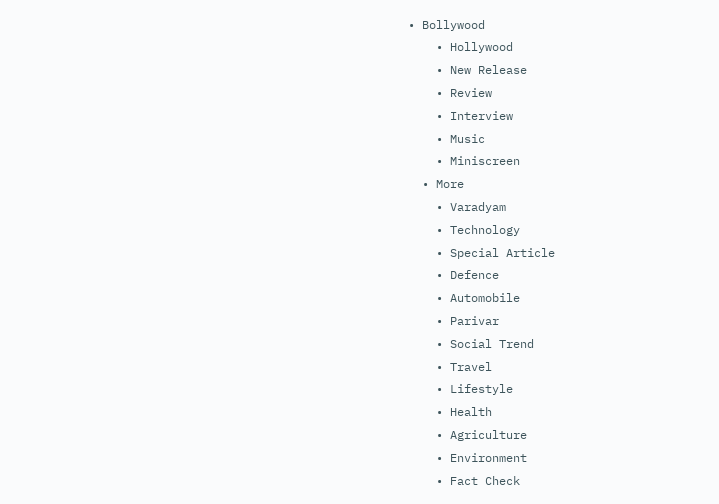• Bollywood
    • Hollywood
    • New Release
    • Review
    • Interview
    • Music
    • Miniscreen
  • More
    • Varadyam
    • Technology
    • Special Article
    • Defence
    • Automobile
    • Parivar
    • Social Trend
    • Travel
    • Lifestyle
    • Health
    • Agriculture
    • Environment
    • Fact Check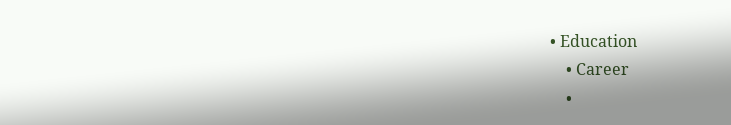• Education
    • Career
    •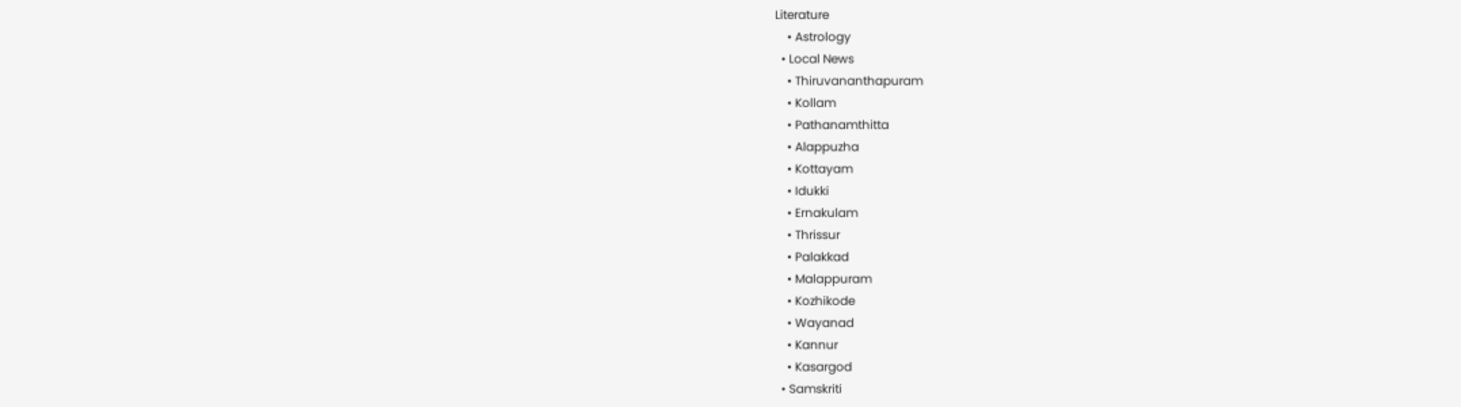Literature
    • Astrology
  • Local News
    • Thiruvananthapuram
    • Kollam
    • Pathanamthitta
    • Alappuzha
    • Kottayam
    • Idukki
    • Ernakulam
    • Thrissur
    • Palakkad
    • Malappuram
    • Kozhikode
    • Wayanad
    • Kannur
    • Kasargod
  • Samskriti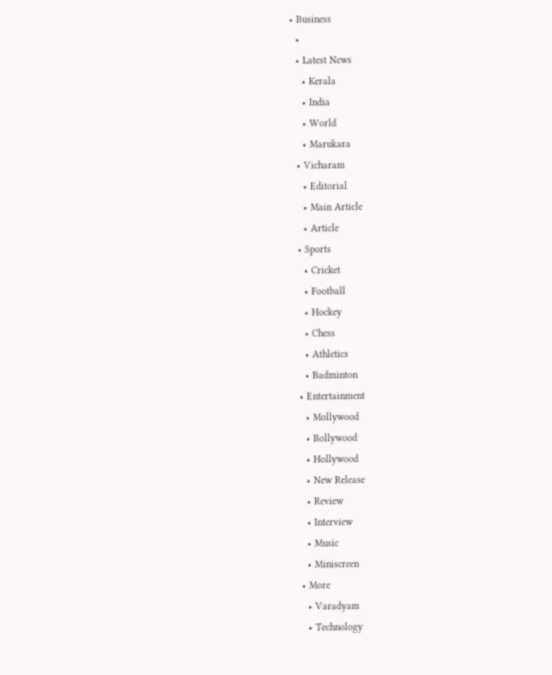• Business
  •
  • Latest News
    • Kerala
    • India
    • World
    • Marukara
  • Vicharam
    • Editorial
    • Main Article
    • Article
  • Sports
    • Cricket
    • Football
    • Hockey
    • Chess
    • Athletics
    • Badminton
  • Entertainment
    • Mollywood
    • Bollywood
    • Hollywood
    • New Release
    • Review
    • Interview
    • Music
    • Miniscreen
  • More
    • Varadyam
    • Technology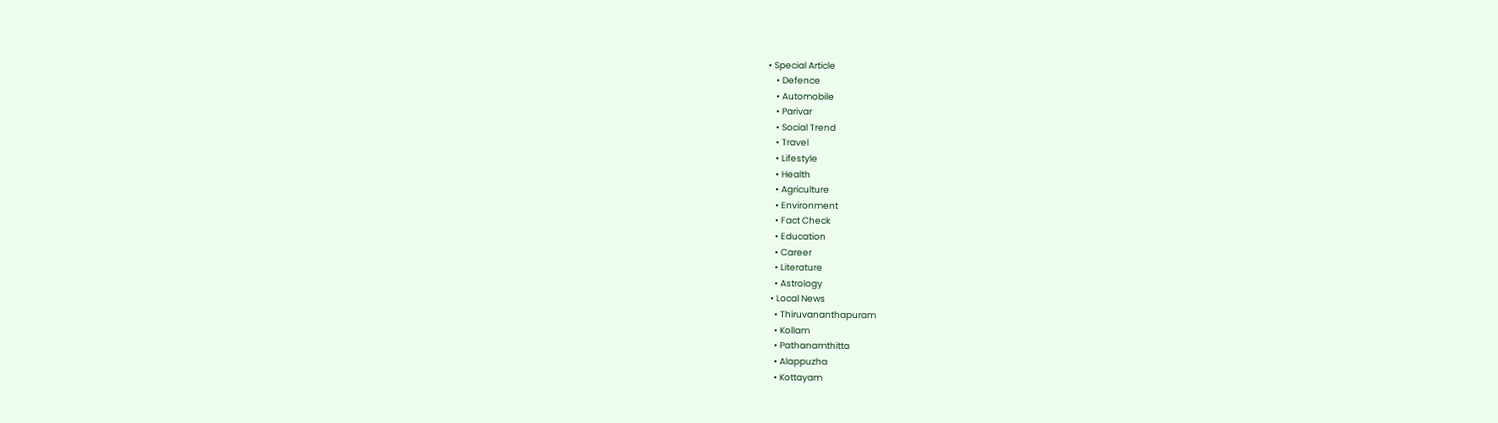• Special Article
    • Defence
    • Automobile
    • Parivar
    • Social Trend
    • Travel
    • Lifestyle
    • Health
    • Agriculture
    • Environment
    • Fact Check
    • Education
    • Career
    • Literature
    • Astrology
  • Local News
    • Thiruvananthapuram
    • Kollam
    • Pathanamthitta
    • Alappuzha
    • Kottayam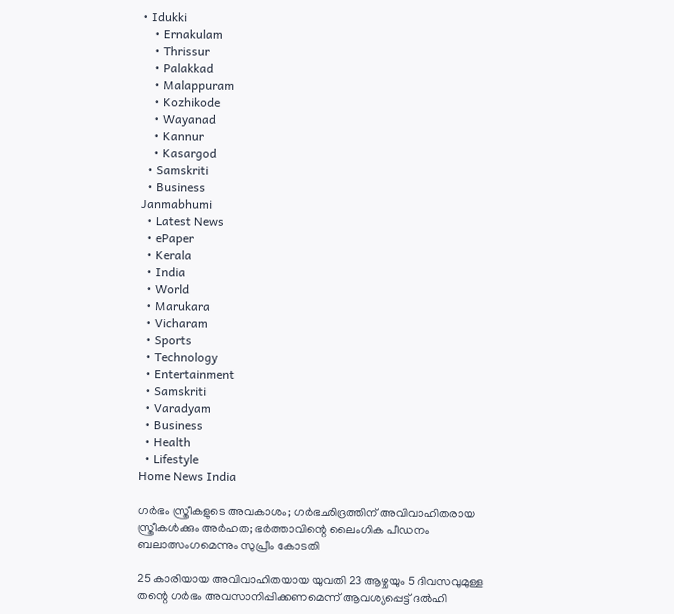• Idukki
    • Ernakulam
    • Thrissur
    • Palakkad
    • Malappuram
    • Kozhikode
    • Wayanad
    • Kannur
    • Kasargod
  • Samskriti
  • Business
Janmabhumi
  • Latest News
  • ePaper
  • Kerala
  • India
  • World
  • Marukara
  • Vicharam
  • Sports
  • Technology
  • Entertainment
  • Samskriti
  • Varadyam
  • Business
  • Health
  • Lifestyle
Home News India

ഗര്‍ഭം സ്ത്രീകളുടെ അവകാശം; ഗര്‍ഭഛിദ്രത്തിന് അവിവാഹിതരായ സ്ത്രീകള്‍ക്കും അര്‍ഹത; ഭര്‍ത്താവിന്റെ ലൈംഗിക പീഡനം ബലാത്സംഗമെന്നും സുപ്രീം കോടതി

25 കാരിയായ അവിവാഹിതയായ യുവതി 23 ആഴ്ചയും 5 ദിവസവുമുള്ള തന്റെ ഗര്‍ഭം അവസാനിപ്പിക്കണമെന്ന് ആവശ്യപ്പെട്ട് ദല്‍ഹി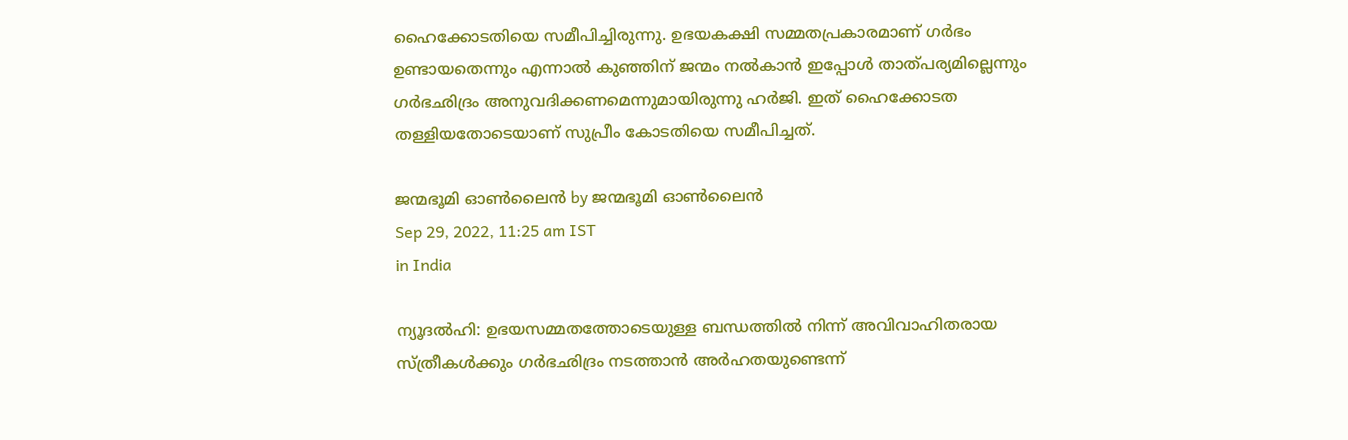ഹൈക്കോടതിയെ സമീപിച്ചിരുന്നു. ഉഭയകക്ഷി സമ്മതപ്രകാരമാണ് ഗര്‍ഭം ഉണ്ടായതെന്നും എന്നാല്‍ കുഞ്ഞിന് ജന്മം നല്‍കാന്‍ ഇപ്പോള്‍ താത്പര്യമില്ലെന്നും ഗര്‍ഭഛിദ്രം അനുവദിക്കണമെന്നുമായിരുന്നു ഹര്‍ജി. ഇത് ഹൈക്കോടത തള്ളിയതോടെയാണ് സുപ്രീം കോടതിയെ സമീപിച്ചത്.

ജന്മഭൂമി ഓണ്‍ലൈന്‍ by ജന്മഭൂമി ഓണ്‍ലൈന്‍
Sep 29, 2022, 11:25 am IST
in India

ന്യൂദല്‍ഹി: ഉഭയസമ്മതത്തോടെയുള്ള ബന്ധത്തില്‍ നിന്ന് അവിവാഹിതരായ സ്ത്രീകള്‍ക്കും ഗര്‍ഭഛിദ്രം നടത്താന്‍ അര്‍ഹതയുണ്ടെന്ന്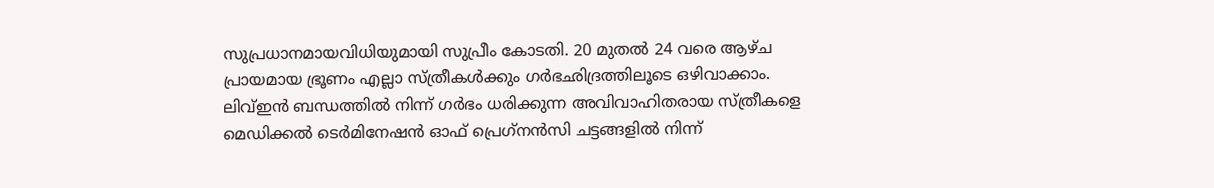സുപ്രധാനമായവിധിയുമായി സുപ്രീം കോടതി. 20 മുതല്‍ 24 വരെ ആഴ്ച പ്രായമായ ഭ്രൂണം എല്ലാ സ്ത്രീകള്‍ക്കും ഗര്‍ഭഛിദ്രത്തിലൂടെ ഒഴിവാക്കാം.  ലിവ്ഇന്‍ ബന്ധത്തില്‍ നിന്ന് ഗര്‍ഭം ധരിക്കുന്ന അവിവാഹിതരായ സ്ത്രീകളെ മെഡിക്കല്‍ ടെര്‍മിനേഷന്‍ ഓഫ് പ്രെഗ്‌നന്‍സി ചട്ടങ്ങളില്‍ നിന്ന്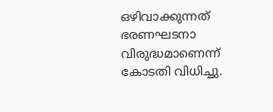ഒഴിവാക്കുന്നത് ഭരണഘടനാ വിരുദ്ധമാണെന്ന് കോടതി വിധിച്ചു.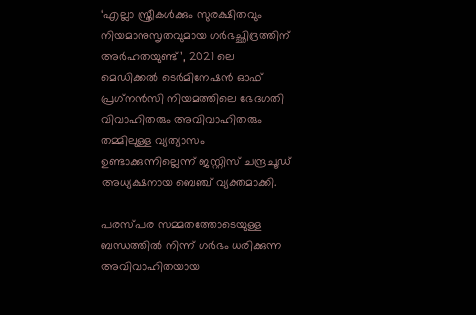‘എല്ലാ സ്ത്രീകള്‍ക്കും സുരക്ഷിതവും നിയമാനുസൃതവുമായ ഗര്‍ഭച്ഛിദ്രത്തിന് അര്‍ഹതയുണ്ട്’, 2021 ലെ മെഡിക്കല്‍ ടെര്‍മിനേഷന്‍ ഓഫ് പ്രഗ്‌നന്‍സി നിയമത്തിലെ ഭേദഗതി വിവാഹിതരും അവിവാഹിതരും തമ്മിലുള്ള വ്യത്യാസം ഉണ്ടാക്കുന്നില്ലെന്ന് ജസ്റ്റിസ് ചന്ദ്രചൂഡ് അധ്യക്ഷനായ ബെഞ്ച് വ്യക്തമാക്കി.

പരസ്പര സമ്മതത്തോടെയുള്ള ബന്ധത്തില്‍ നിന്ന് ഗര്‍ഭം ധരിക്കുന്ന അവിവാഹിതയായ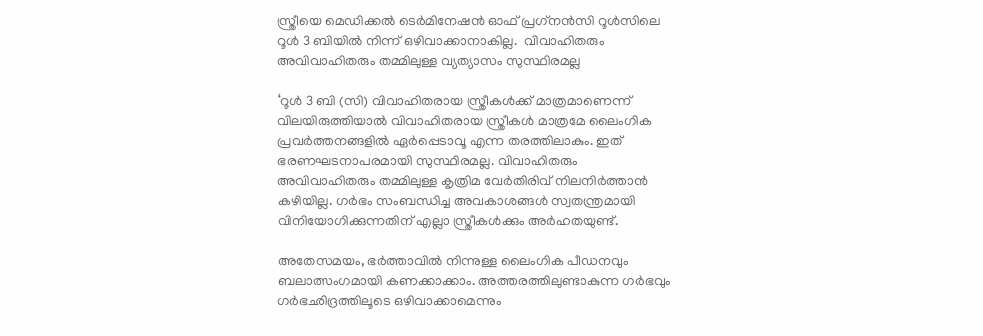സ്ത്രീയെ മെഡിക്കല്‍ ടെര്‍മിനേഷന്‍ ഓഫ് പ്രഗ്‌നന്‍സി റൂള്‍സിലെ റൂള്‍ 3 ബിയില്‍ നിന്ന് ഒഴിവാക്കാനാകില്ല.  വിവാഹിതരും അവിവാഹിതരും തമ്മിലുള്ള വ്യത്യാസം സുസ്ഥിരമല്ല

‘റൂള്‍ 3 ബി (സി) വിവാഹിതരായ സ്ത്രീകള്‍ക്ക് മാത്രമാണെന്ന് വിലയിരുത്തിയാല്‍ വിവാഹിതരായ സ്ത്രീകള്‍ മാത്രമേ ലൈംഗിക പ്രവര്‍ത്തനങ്ങളില്‍ ഏര്‍പ്പെടാവൂ എന്ന തരത്തിലാകും. ഇത് ഭരണഘടനാപരമായി സുസ്ഥിരമല്ല. വിവാഹിതരും അവിവാഹിതരും തമ്മിലുള്ള കൃത്രിമ വേര്‍തിരിവ് നിലനിര്‍ത്താന്‍ കഴിയില്ല. ഗര്‍ഭം സംബന്ധിച്ച അവകാശങ്ങള്‍ സ്വതന്ത്രമായി വിനിയോഗിക്കുന്നതിന് എല്ലാ സ്ത്രീകള്‍ക്കും അര്‍ഹതയുണ്ട്.

അതേസമയം, ഭര്‍ത്താവില്‍ നിന്നുള്ള ലൈംഗിക പീഡനവും ബലാത്സംഗമായി കണക്കാക്കാം. അത്തരത്തിലുണ്ടാകുന്ന ഗര്‍ഭവും ഗര്‍ഭഛിദ്രത്തിലൂടെ ഒഴിവാക്കാമെന്നും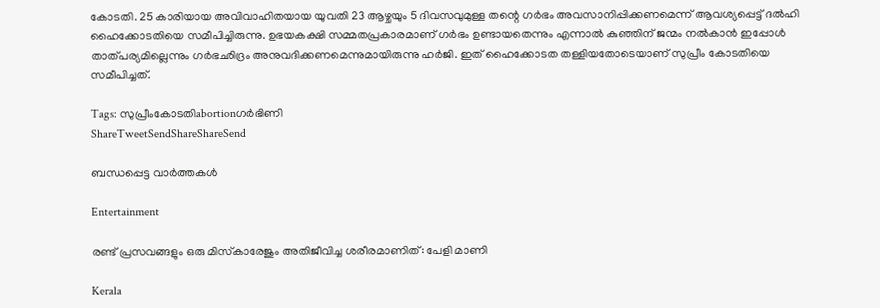കോടതി. 25 കാരിയായ അവിവാഹിതയായ യുവതി 23 ആഴ്ചയും 5 ദിവസവുമുള്ള തന്റെ ഗര്‍ഭം അവസാനിപ്പിക്കണമെന്ന് ആവശ്യപ്പെട്ട് ദല്‍ഹി ഹൈക്കോടതിയെ സമീപിച്ചിരുന്നു. ഉഭയകക്ഷി സമ്മതപ്രകാരമാണ് ഗര്‍ഭം ഉണ്ടായതെന്നും എന്നാല്‍ കുഞ്ഞിന് ജന്മം നല്‍കാന്‍ ഇപ്പോള്‍ താത്പര്യമില്ലെന്നും ഗര്‍ഭഛിദ്രം അനുവദിക്കണമെന്നുമായിരുന്നു ഹര്‍ജി. ഇത് ഹൈക്കോടത തള്ളിയതോടെയാണ് സുപ്രീം കോടതിയെ സമീപിച്ചത്.

Tags: സുപ്രീംകോടതിabortionഗര്‍ഭിണി
ShareTweetSendShareShareSend

ബന്ധപ്പെട്ട വാര്‍ത്തകള്‍

Entertainment

രണ്ട് പ്രസവങ്ങളും ഒരു മിസ്‌കാരേജും അതിജീവിച്ച ശരീരമാണിത്: പേളി മാണി

Kerala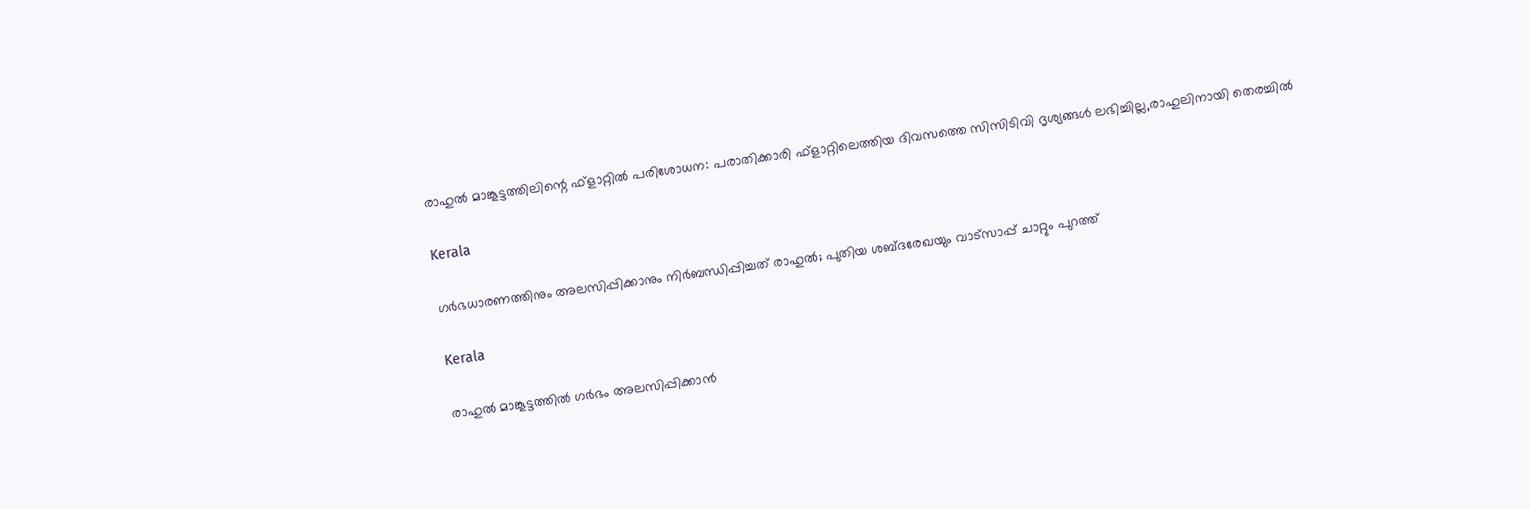രാഹുല്‍ മാങ്കൂട്ടത്തിലിന്റെ ഫ്ളാറ്റില്‍ പരിശോധന: പരാതിക്കാരി ഫ്ളാറ്റിലെത്തിയ ദിവസത്തെ സിസിടിവി ദൃശ്യങ്ങള്‍ ലഭിച്ചില്ല,രാഹുലിനായി തെരച്ചില്‍

Kerala

ഗര്‍ഭധാരണത്തിനും അലസിപ്പിക്കാനും നിര്‍ബന്ധിപ്പിച്ചത് രാഹുല്‍; പുതിയ ശബ്ദരേഖയും വാട്സാപ്പ് ചാറ്റും പുറത്ത്

Kerala

രാഹുല്‍ മാങ്കൂട്ടത്തില്‍ ഗര്‍ഭം അലസിപ്പിക്കാന്‍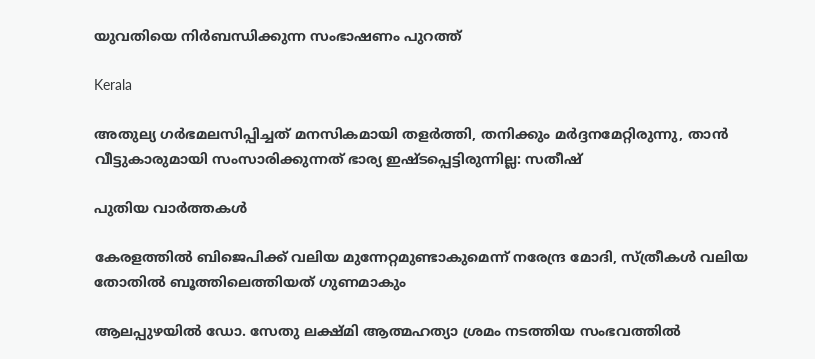യുവതിയെ നിര്‍ബന്ധിക്കുന്ന സംഭാഷണം പുറത്ത്

Kerala

അതുല്യ ഗര്‍ഭമലസിപ്പിച്ചത് മനസികമായി തളര്‍ത്തി, തനിക്കും മര്‍ദ്ദനമേറ്റിരുന്നു, താന്‍ വീട്ടുകാരുമായി സംസാരിക്കുന്നത് ഭാര്യ ഇഷ്ടപ്പെട്ടിരുന്നില്ല: സതീഷ്

പുതിയ വാര്‍ത്തകള്‍

കേരളത്തില്‍ ബിജെപിക്ക് വലിയ മുന്നേറ്റമുണ്ടാകുമെന്ന് നരേന്ദ്ര മോദി, സ്ത്രീകള്‍ വലിയ തോതില്‍ ബൂത്തിലെത്തിയത് ഗുണമാകും

ആലപ്പുഴയില്‍ ഡോ. സേതു ലക്ഷ്മി ആത്മഹത്യാ ശ്രമം നടത്തിയ സംഭവത്തില്‍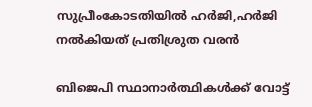സുപ്രീംകോടതിയില്‍ ഹര്‍ജി,ഹര്‍ജി നല്‍കിയത് പ്രതിശ്രുത വരന്‍

ബിജെപി സ്ഥാനാര്‍ത്ഥികള്‍ക്ക് വോട്ട്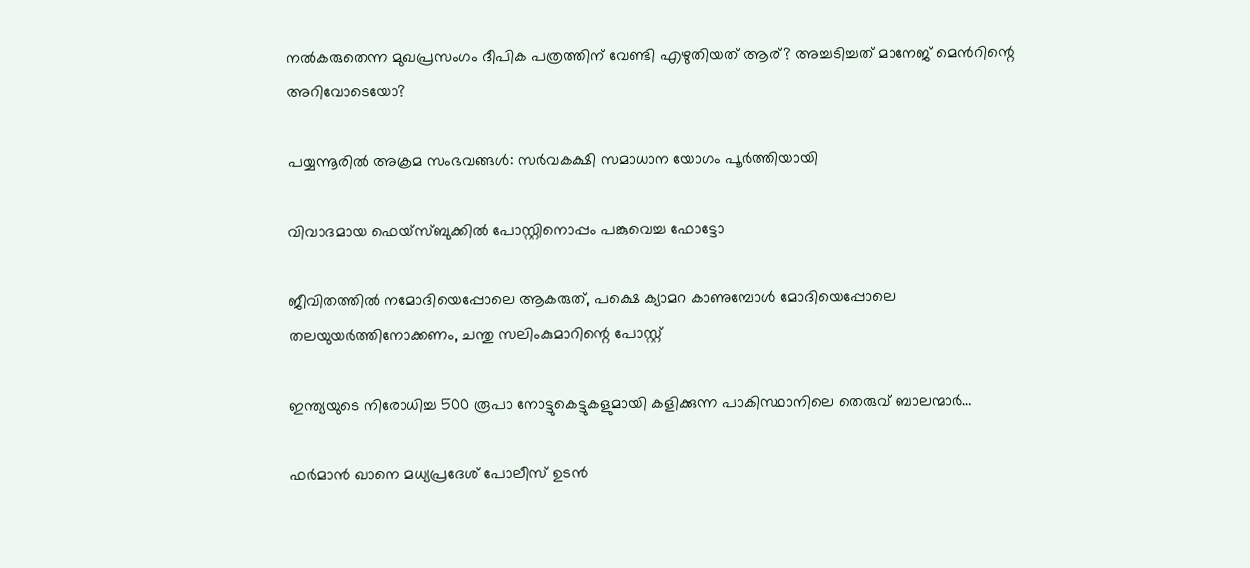നല്‍കരുതെന്ന മുഖപ്രസംഗം ദീപിക പത്രത്തിന് വേണ്ടി എഴുതിയത് ആര്? അച്ചടിച്ചത് മാനേജ് മെന്‍റിന്റെ അറിവോടെയോ?

പയ്യന്നൂരില്‍ അക്രമ സംഭവങ്ങള്‍: സര്‍വകക്ഷി സമാധാന യോഗം പൂര്‍ത്തിയായി

വിവാദമായ ഫെയ്സ്ബുക്കില്‍ പോസ്റ്റിനൊപ്പം പങ്കുവെച്ച ഫോട്ടോ

ജീവിതത്തില്‍ നമോദിയെപ്പോലെ ആകരുത്, പക്ഷെ ക്യാമറ കാണുമ്പോള്‍ മോദിയെപ്പോലെ തലയുയര്‍ത്തിനോക്കണം, ചന്തു സലിംകുമാറിന്റെ പോസ്റ്റ്

ഇന്ത്യയുടെ നിരോധിച്ച 500 രൂപാ നോട്ടുകെട്ടുകളുമായി കളിക്കുന്ന പാകിസ്ഥാനിലെ തെരുവ് ബാലന്മാര്‍…

ഫർമാൻ ഖാനെ മധ്യപ്രദേശ് പോലീസ് ഉടൻ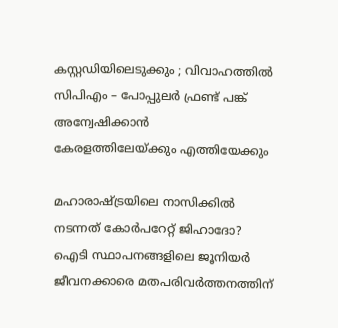കസ്റ്റഡിയിലെടുക്കും ; വിവാഹത്തിൽ സിപിഎം – പോപ്പുലർ ഫ്രണ്ട് പങ്ക് അന്വേഷിക്കാൻ കേരളത്തിലേയ്‌ക്കും എത്തിയേക്കും

മഹാരാഷ്‌ട്രയിലെ നാസിക്കില്‍ നടന്നത് കോര്‍പറേറ്റ് ജിഹാദോ? ഐടി സ്ഥാപനങ്ങളിലെ ജൂനിയർ ജീവനക്കാരെ മതപരിവര്‍ത്തനത്തിന്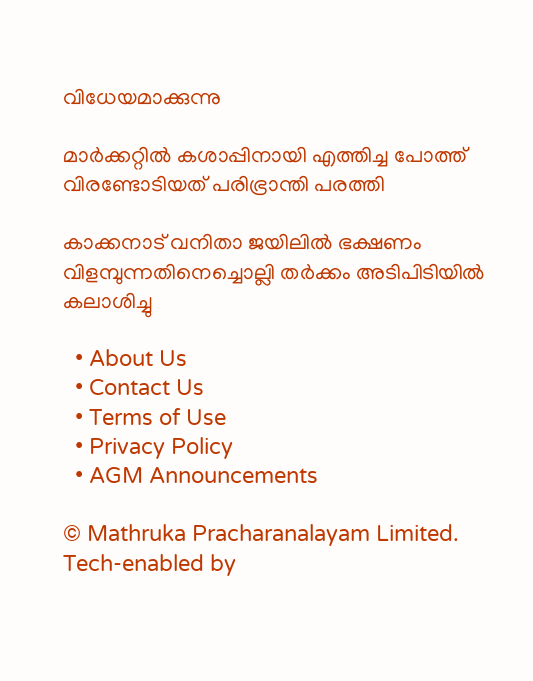വിധേയമാക്കുന്നു

മാര്‍ക്കറ്റില്‍ കശാപ്പിനായി എത്തിച്ച പോത്ത് വിരണ്ടോടിയത് പരിഭ്രാന്തി പരത്തി

കാക്കനാട് വനിതാ ജയിലില്‍ ഭക്ഷണം വിളമ്പുന്നതിനെച്ചൊല്ലി തര്‍ക്കം അടിപിടിയില്‍ കലാശിച്ചു

  • About Us
  • Contact Us
  • Terms of Use
  • Privacy Policy
  • AGM Announcements

© Mathruka Pracharanalayam Limited.
Tech-enabled by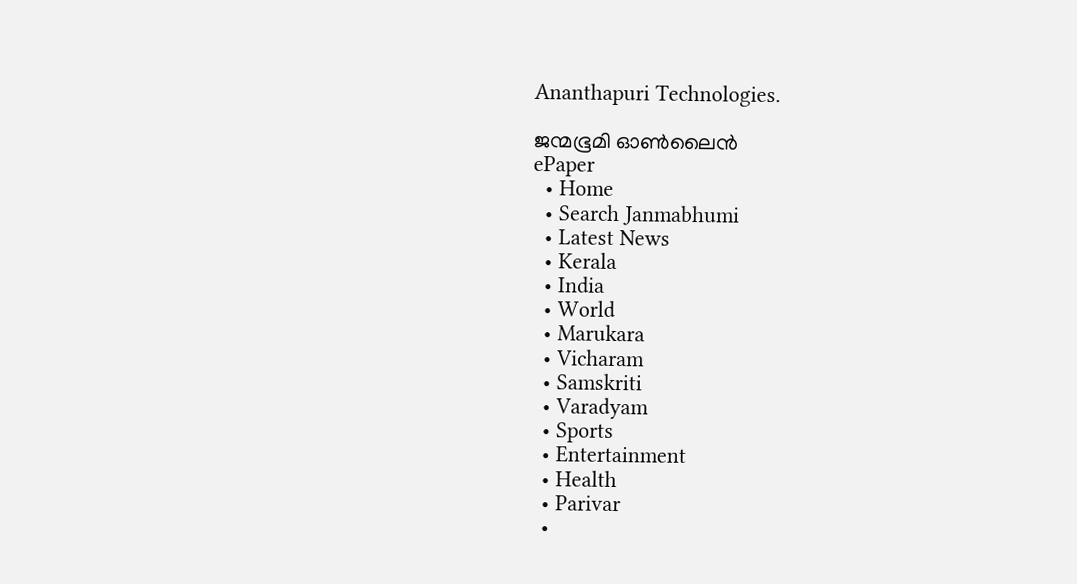Ananthapuri Technologies.

ജന്മഭൂമി ഓണ്‍ലൈന്‍
ePaper
  • Home
  • Search Janmabhumi
  • Latest News
  • Kerala
  • India
  • World
  • Marukara
  • Vicharam
  • Samskriti
  • Varadyam
  • Sports
  • Entertainment
  • Health
  • Parivar
  •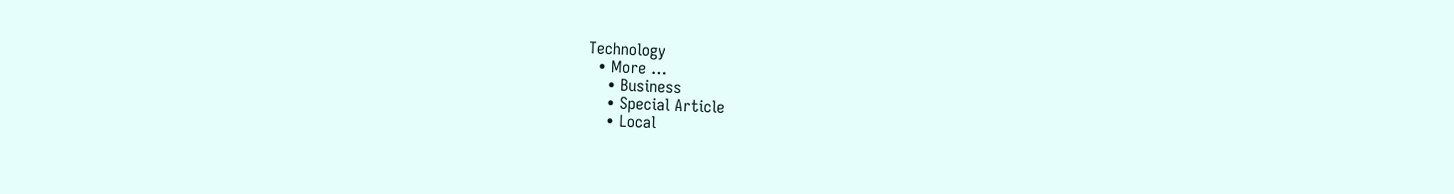Technology
  • More …
    • Business
    • Special Article
    • Local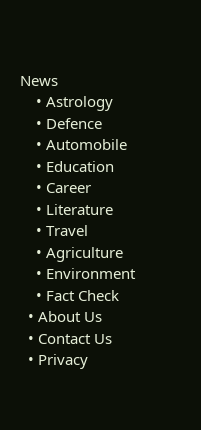News
    • Astrology
    • Defence
    • Automobile
    • Education
    • Career
    • Literature
    • Travel
    • Agriculture
    • Environment
    • Fact Check
  • About Us
  • Contact Us
  • Privacy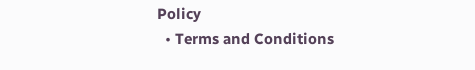Policy
  • Terms and Conditions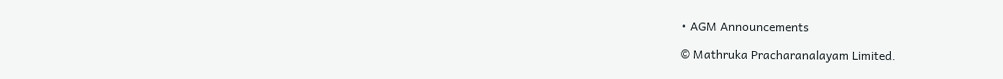• AGM Announcements

© Mathruka Pracharanalayam Limited.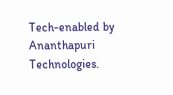Tech-enabled by Ananthapuri Technologies.